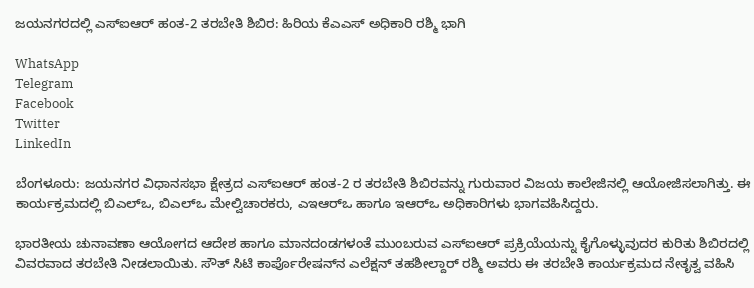ಜಯನಗರದಲ್ಲಿ ಎಸ್‌ಐಆರ್ ಹಂತ-2 ತರಬೇತಿ ಶಿಬಿರ: ಹಿರಿಯ ಕೆಎಎಸ್ ಅಧಿಕಾರಿ ರಶ್ಮಿ ಭಾಗಿ

WhatsApp
Telegram
Facebook
Twitter
LinkedIn

ಬೆಂಗಳೂರು: ಜಯನಗರ ವಿಧಾನಸಭಾ ಕ್ಷೇತ್ರದ ಎಸ್‌ಐಆರ್ ಹಂತ-2 ರ ತರಬೇತಿ ಶಿಬಿರವನ್ನು ಗುರುವಾರ ವಿಜಯ ಕಾಲೇಜಿನಲ್ಲಿ ಆಯೋಜಿಸಲಾಗಿತ್ತು. ಈ ಕಾರ್ಯಕ್ರಮದಲ್ಲಿ ಬಿಎಲ್‌ಒ, ಬಿಎಲ್‌ಒ ಮೇಲ್ವಿಚಾರಕರು, ಎಇಆರ್‌ಒ ಹಾಗೂ ಇಆರ್‌ಒ ಅಧಿಕಾರಿಗಳು ಭಾಗವಹಿಸಿದ್ದರು.

ಭಾರತೀಯ ಚುನಾವಣಾ ಆಯೋಗದ ಆದೇಶ ಹಾಗೂ ಮಾನದಂಡಗಳಂತೆ ಮುಂಬರುವ ಎಸ್‌ಐಆರ್ ಪ್ರಕ್ರಿಯೆಯನ್ನು ಕೈಗೊಳ್ಳುವುದರ ಕುರಿತು ಶಿಬಿರದಲ್ಲಿ ವಿವರವಾದ ತರಬೇತಿ ನೀಡಲಾಯಿತು. ಸೌತ್ ಸಿಟಿ ಕಾರ್ಪೊರೇಷನ್‌ನ ಎಲೆಕ್ಷನ್ ತಹಶೀಲ್ದಾರ್ ರಶ್ಮಿ ಅವರು ಈ ತರಬೇತಿ ಕಾರ್ಯಕ್ರಮದ ನೇತೃತ್ವ ವಹಿಸಿ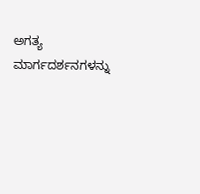ಅಗತ್ಯ ಮಾರ್ಗದರ್ಶನಗಳನ್ನು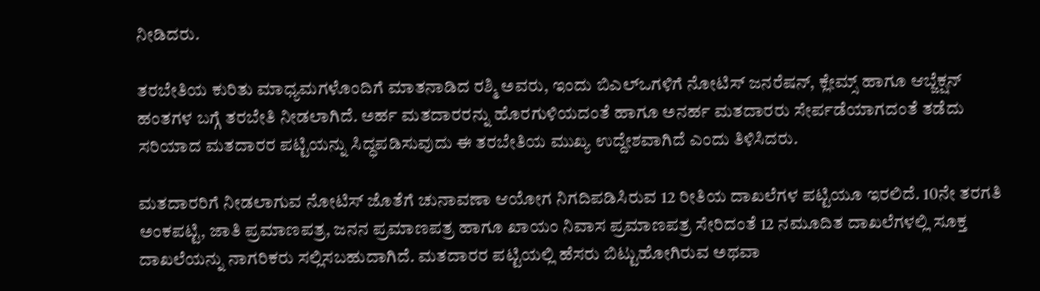ನೀಡಿದರು.

ತರಬೇತಿಯ ಕುರಿತು ಮಾಧ್ಯಮಗಳೊಂದಿಗೆ ಮಾತನಾಡಿದ ರಶ್ಮಿ ಅವರು, ಇಂದು ಬಿಎಲ್‌ಒಗಳಿಗೆ ನೋಟಿಸ್ ಜನರೆಷನ್, ಕ್ಲೇಮ್ಸ್ ಹಾಗೂ ಆಬ್ಜೆಕ್ಷನ್ ಹಂತಗಳ ಬಗ್ಗೆ ತರಬೇತಿ ನೀಡಲಾಗಿದೆ. ಅರ್ಹ ಮತದಾರರನ್ನು ಹೊರಗುಳಿಯದಂತೆ ಹಾಗೂ ಅನರ್ಹ ಮತದಾರರು ಸೇರ್ಪಡೆಯಾಗದಂತೆ ತಡೆದು ಸರಿಯಾದ ಮತದಾರರ ಪಟ್ಟಿಯನ್ನು ಸಿದ್ಧಪಡಿಸುವುದು ಈ ತರಬೇತಿಯ ಮುಖ್ಯ ಉದ್ದೇಶವಾಗಿದೆ ಎಂದು ತಿಳಿಸಿದರು.

ಮತದಾರರಿಗೆ ನೀಡಲಾಗುವ ನೋಟಿಸ್ ಜೊತೆಗೆ ಚುನಾವಣಾ ಆಯೋಗ ನಿಗದಿಪಡಿಸಿರುವ 12 ರೀತಿಯ ದಾಖಲೆಗಳ ಪಟ್ಟಿಯೂ ಇರಲಿದೆ. 10ನೇ ತರಗತಿ ಅಂಕಪಟ್ಟಿ, ಜಾತಿ ಪ್ರಮಾಣಪತ್ರ, ಜನನ ಪ್ರಮಾಣಪತ್ರ ಹಾಗೂ ಖಾಯಂ ನಿವಾಸ ಪ್ರಮಾಣಪತ್ರ ಸೇರಿದಂತೆ 12 ನಮೂದಿತ ದಾಖಲೆಗಳಲ್ಲಿ ಸೂಕ್ತ ದಾಖಲೆಯನ್ನು ನಾಗರಿಕರು ಸಲ್ಲಿಸಬಹುದಾಗಿದೆ. ಮತದಾರರ ಪಟ್ಟಿಯಲ್ಲಿ ಹೆಸರು ಬಿಟ್ಟುಹೋಗಿರುವ ಅಥವಾ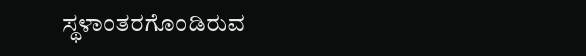ಸ್ಥಳಾಂತರಗೊಂಡಿರುವ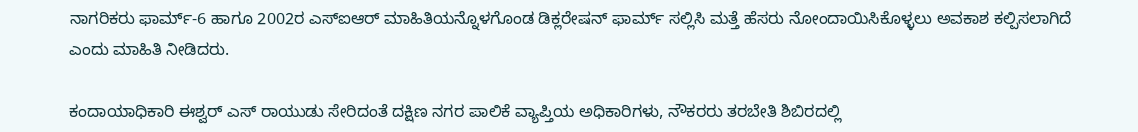ನಾಗರಿಕರು ಫಾರ್ಮ್-6 ಹಾಗೂ 2002ರ ಎಸ್‌ಐಆರ್ ಮಾಹಿತಿಯನ್ನೊಳಗೊಂಡ ಡಿಕ್ಲರೇಷನ್ ಫಾರ್ಮ್ ಸಲ್ಲಿಸಿ ಮತ್ತೆ ಹೆಸರು ನೋಂದಾಯಿಸಿಕೊಳ್ಳಲು ಅವಕಾಶ ಕಲ್ಪಿಸಲಾಗಿದೆ ಎಂದು ಮಾಹಿತಿ ನೀಡಿದರು.

ಕಂದಾಯಾಧಿಕಾರಿ ಈಶ್ವರ್ ಎಸ್ ರಾಯುಡು ಸೇರಿದಂತೆ ದಕ್ಷಿಣ ನಗರ ಪಾಲಿಕೆ ವ್ಯಾಪ್ತಿಯ ಅಧಿಕಾರಿಗಳು, ನೌಕರರು ತರಬೇತಿ ಶಿಬಿರದಲ್ಲಿ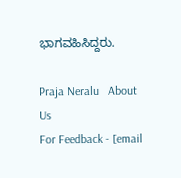ಭಾಗವಹಿಸಿದ್ದರು.

Praja Neralu   About Us
For Feedback - [email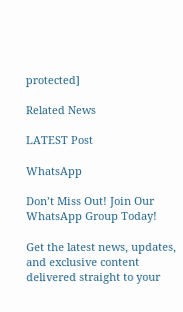protected]

Related News

LATEST Post

WhatsApp

Don’t Miss Out! Join Our WhatsApp Group Today!

Get the latest news, updates, and exclusive content delivered straight to your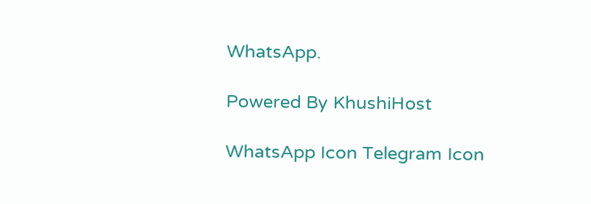WhatsApp.

Powered By KhushiHost

WhatsApp Icon Telegram Icon